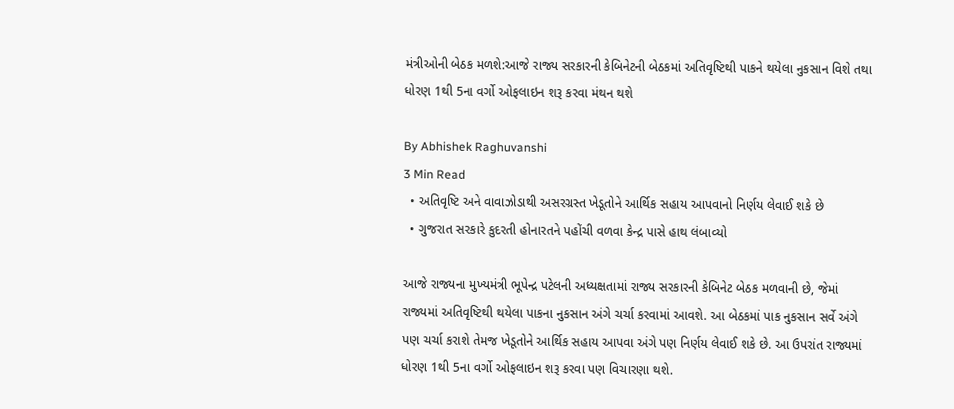મંત્રીઓની બેઠક મળશે:આજે રાજ્ય સરકારની કેબિનેટની બેઠકમાં અતિવૃષ્ટિથી પાકને થયેલા નુકસાન વિશે તથા ધોરણ 1થી 5ના વર્ગો ઓફલાઇન શરૂ કરવા મંથન થશે

By Abhishek Raghuvanshi
3 Min Read
  • અતિવૃષ્ટિ અને વાવાઝોડાથી અસરગ્રસ્ત ખેડૂતોને આર્થિક સહાય આપવાનો નિર્ણય લેવાઈ શકે છે
  • ગુજરાત સરકારે કુદરતી હોનારતને પહોંચી વળવા કેન્દ્ર પાસે હાથ લંબાવ્યો

આજે રાજ્યના મુખ્યમંત્રી ભૂપેન્દ્ર પટેલની અધ્યક્ષતામાં રાજ્ય સરકારની કેબિનેટ બેઠક મળવાની છે, જેમાં રાજ્યમાં અતિવૃષ્ટિથી થયેલા પાકના નુકસાન અંગે ચર્ચા કરવામાં આવશે. આ બેઠકમાં પાક નુકસાન સર્વે અંગે પણ ચર્ચા કરાશે તેમજ ખેડૂતોને આર્થિક સહાય આપવા અંગે પણ નિર્ણય લેવાઈ શકે છે. આ ઉપરાંત રાજ્યમાં ધોરણ 1થી 5ના વર્ગો ઓફલાઇન શરૂ કરવા પણ વિચારણા થશે.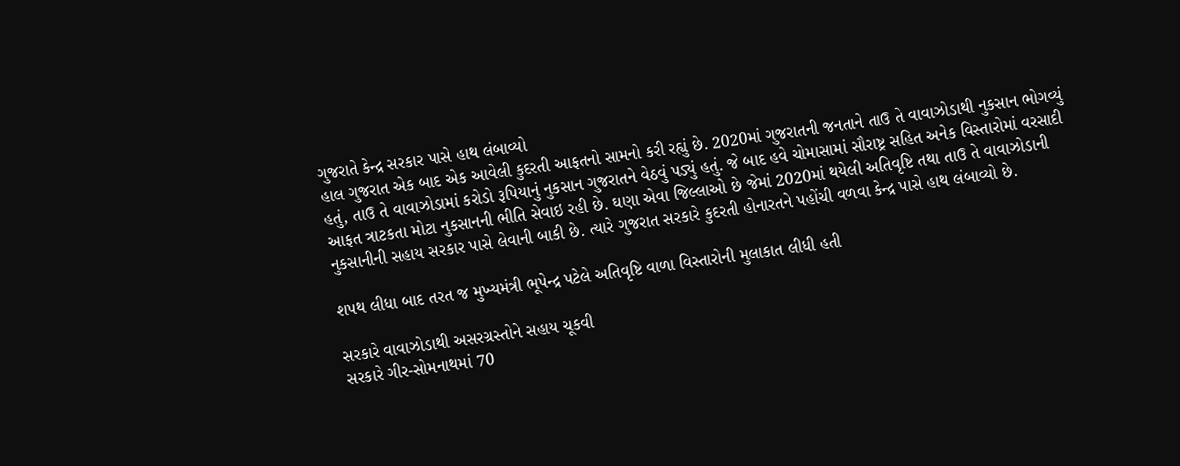ગુજરાતે કેન્દ્ર સરકાર પાસે હાથ લંબાવ્યો
હાલ ગુજરાત એક બાદ એક આવેલી કુદરતી આફતનો સામનો કરી રહ્યું છે. 2020માં ગુજરાતની જનતાને તાઉ તે વાવાઝોડાથી નુકસાન ભોગવ્યું હતું, તાઉ તે વાવાઝોડામાં કરોડો રૂપિયાનું નુકસાન ગુજરાતને વેઠવું પડ્યું હતું. જે બાદ હવે ચોમાસામાં સૌરાષ્ટ્ર સહિત અનેક વિસ્તારોમાં વરસાદી આફત ત્રાટકતા મોટા નુકસાનની ભીતિ સેવાઇ રહી છે. ઘણા એવા જિલ્લાઓ છે જેમાં 2020માં થયેલી અતિવૃષ્ટિ તથા તાઉ તે વાવાઝોડાની નુકસાનીની સહાય સરકાર પાસે લેવાની બાકી છે. ત્યારે ગુજરાત સરકારે કુદરતી હોનારતને પહોંચી વળવા કેન્દ્ર પાસે હાથ લંબાવ્યો છે.

શપથ લીધા બાદ તરત જ મુખ્યમંત્રી ભૂપેન્દ્ર પટેલે અતિવૃષ્ટિ વાળા વિસ્તારોની મુલાકાત લીધી હતી

સરકારે વાવાઝોડાથી અસરગ્રસ્તોને સહાય ચૂકવી
સરકારે ગીર-સોમનાથમાં 70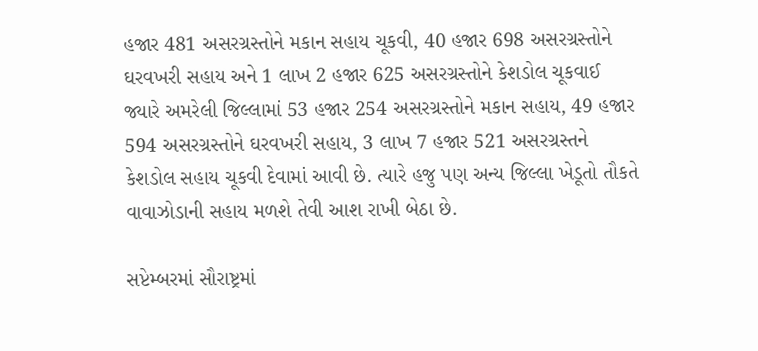હજાર 481 અસરગ્રસ્તોને મકાન સહાય ચૂકવી, 40 હજાર 698 અસરગ્રસ્તોને ઘરવખરી સહાય અને 1 લાખ 2 હજાર 625 અસરગ્રસ્તોને કેશડોલ ચૂકવાઈ જ્યારે અમરેલી જિલ્લામાં 53 હજાર 254 અસરગ્રસ્તોને મકાન સહાય, 49 હજાર 594 અસરગ્રસ્તોને ઘરવખરી સહાય, 3 લાખ 7 હજાર 521 અસરગ્રસ્તને કેશડોલ સહાય ચૂકવી દેવામાં આવી છે. ત્યારે હજુ પણ અન્ય જિલ્લા ખેડૂતો તૌકતે વાવાઝોડાની સહાય મળશે તેવી આશ રાખી બેઠા છે.

સપ્ટેમ્બરમાં સૌરાષ્ટ્રમાં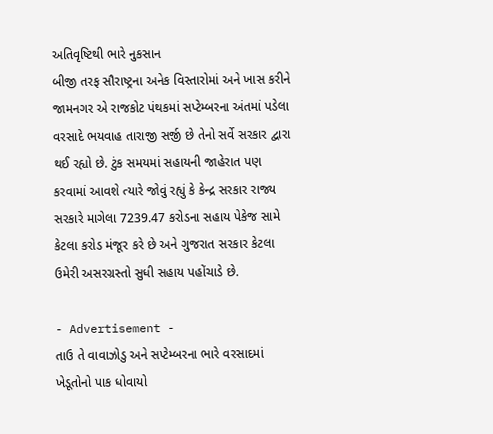અતિવૃષ્ટિથી ભારે નુકસાન
બીજી તરફ સૌરાષ્ટ્રના અનેક વિસ્તારોમાં અને ખાસ કરીને જામનગર એ રાજકોટ પંથકમાં સપ્ટેમ્બરના અંતમાં પડેલા વરસાદે ભયવાહ તારાજી સર્જી છે તેનો સર્વે સરકાર દ્વારા થઈ રહ્યો છે. ટુંક સમયમાં સહાયની જાહેરાત પણ કરવામાં આવશે ત્યારે જોવું રહ્યું કે કેન્દ્ર સરકાર રાજ્ય સરકારે માગેલા 7239.47 કરોડના સહાય પેકેજ સામે કેટલા કરોડ મંજૂર કરે છે અને ગુજરાત સરકાર કેટલા ઉમેરી અસરગ્રસ્તો સુધી સહાય પહોંચાડે છે.

- Advertisement -
તાઉ તે વાવાઝોડુ અને સપ્ટેમ્બરના ભારે વરસાદમાં ખેડૂતોનો પાક ધોવાયો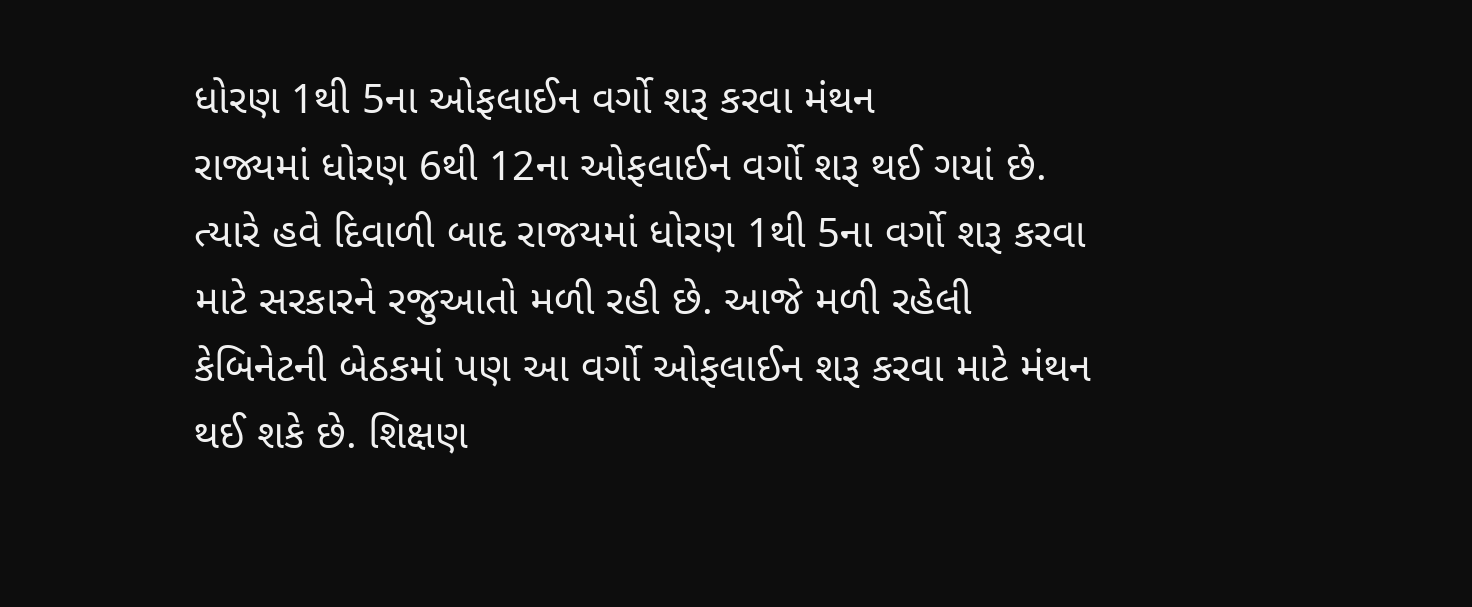ધોરણ 1થી 5ના ઓફલાઈન વર્ગો શરૂ કરવા મંથન
રાજ્યમાં ધોરણ 6થી 12ના ઓફલાઈન વર્ગો શરૂ થઈ ગયાં છે. ત્યારે હવે દિવાળી બાદ રાજયમાં ધોરણ 1થી 5ના વર્ગો શરૂ કરવા માટે સરકારને રજુઆતો મળી રહી છે. આજે મળી રહેલી કેબિનેટની બેઠકમાં પણ આ વર્ગો ઓફલાઈન શરૂ કરવા માટે મંથન થઈ શકે છે. શિક્ષણ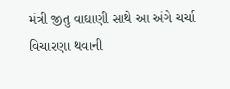મંત્રી જીતુ વાઘાણી સાથે આ અંગે ચર્ચા વિચારણા થવાની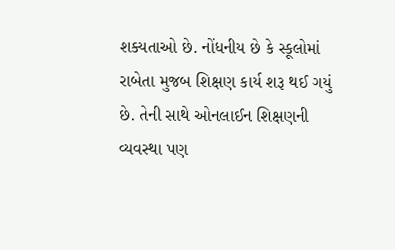શક્યતાઓ છે. નોંધનીય છે કે સ્કૂલોમાં રાબેતા મુજબ શિક્ષણ કાર્ય શરૂ થઈ ગયું છે. તેની સાથે ઓનલાઈન શિક્ષણની વ્યવસ્થા પણ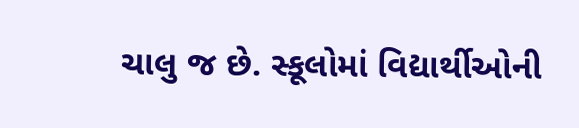ચાલુ જ છે. સ્કૂલોમાં વિદ્યાર્થીઓની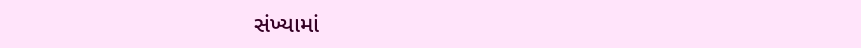સંખ્યામાં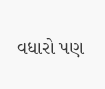વધારો પણ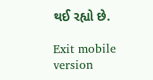થઈ રહ્યો છે.

Exit mobile version